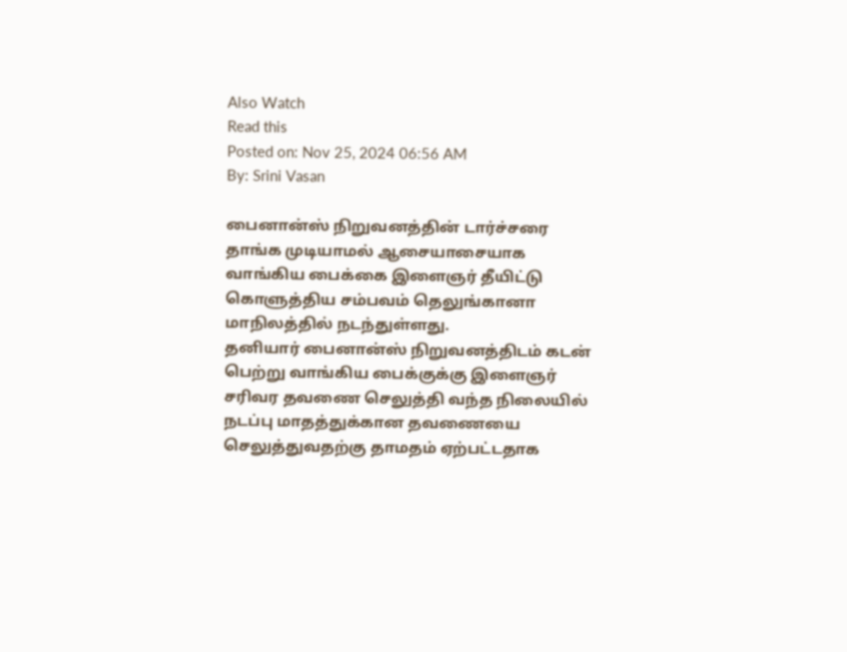Also Watch
Read this
Posted on: Nov 25, 2024 06:56 AM
By: Srini Vasan

பைனான்ஸ் நிறுவனத்தின் டார்ச்சரை தாங்க முடியாமல் ஆசையாசையாக வாங்கிய பைக்கை இளைஞர் தீயிட்டு கொளுத்திய சம்பவம் தெலுங்கானா மாநிலத்தில் நடந்துள்ளது.
தனியார் பைனான்ஸ் நிறுவனத்திடம் கடன் பெற்று வாங்கிய பைக்குக்கு இளைஞர் சரிவர தவணை செலுத்தி வந்த நிலையில் நடப்பு மாதத்துக்கான தவணையை செலுத்துவதற்கு தாமதம் ஏற்பட்டதாக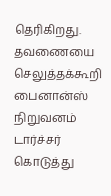தெரிகிறது.
தவணையை செலுத்தக்கூறி பைனான்ஸ் நிறுவனம் டார்ச்சர் கொடுத்து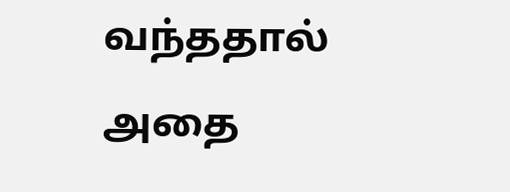வந்ததால் அதை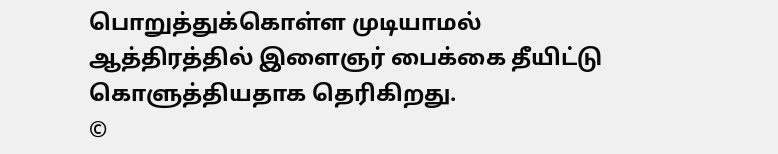பொறுத்துக்கொள்ள முடியாமல் ஆத்திரத்தில் இளைஞர் பைக்கை தீயிட்டு கொளுத்தியதாக தெரிகிறது.
©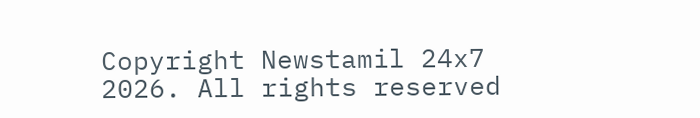Copyright Newstamil 24x7 2026. All rights reserved